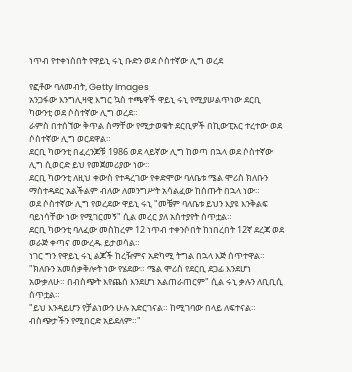ነጥብ የተቀነሰበት የዋይኒ ሩኒ ቡድን ወደ ሶስተኛው ሊግ ወረደ

የፎቶው ባለመብት, Getty Images
አንጋፋው እንግሊዛዊ እግር ኳስ ተጫዋች ዋይኒ ሩኒ የሚያሠልጥነው ደርቢ ካውንቲ ወደ ሶስተኛው ሊግ ወረደ።
ራምስ በተሰኘው ቅጥል ስማቸው የሚታወቁት ደርቢዎች በኪውፒአር ተረተው ወደ ሶስተኛው ሊግ ወርደዋል።
ደርቢ ካውንቲ በፈረንጆቹ 1986 ወደ ላይኛው ሊግ ከወጣ በኋላ ወደ ሶስተኛው ሊግ ሲወርድ ይህ የመጀመሪያው ነው።
ደርቢ ካውንቲ ለዚህ ቀውስ የተዳረገው የቀድሞው ባለቤቱ ሜል ሞሪስ ክለቡን ማስተዳደር አልችልም ብለው ለመንግሥት አሳልፈው ከሰጡት በኋላ ነው።
ወደ ሶስተኛው ሊግ የወረደው ዋይኒ ሩኒ "መቼም ባለቤቱ ይህን እያዩ እንቅልፍ ባይነሳቸው ነው የሚገርመኝ" ሲል መረር ያለ አስተያየት ሰጥቷል።
ደርቢ ካውንቲ ባለፈው መስከረም 12 ነጥብ ተቀንሶበት ከነበረበት 12ኛ ደረጃ ወደ ወራጅ ቀጣና መውረዱ ይታወሳል።
ነገር ግን የዋይኒ ሩኒ ልጆች ከረዥምና አድካሚ ትግል በኋላ እጅ ሰጥተዋል።
"ክለቡን አመሰቃቅሎት ነው የሄደው። ሜል ሞሪስ የደርቢ ደጋፊ እንደሆነ አውቃለሁ። በብስጭት እየጨሰ እንደሆነ አልጠራጠርም" ሲል ሩኒ ቃሉን ለቢቢሲ ሰጥቷል።
"ይህ እንዳይሆን የቻልነውን ሁሉ አድርገናል። ከሚገባው በላይ ለፍተናል። ብስጭታችን የሚበርድ አይደለም።"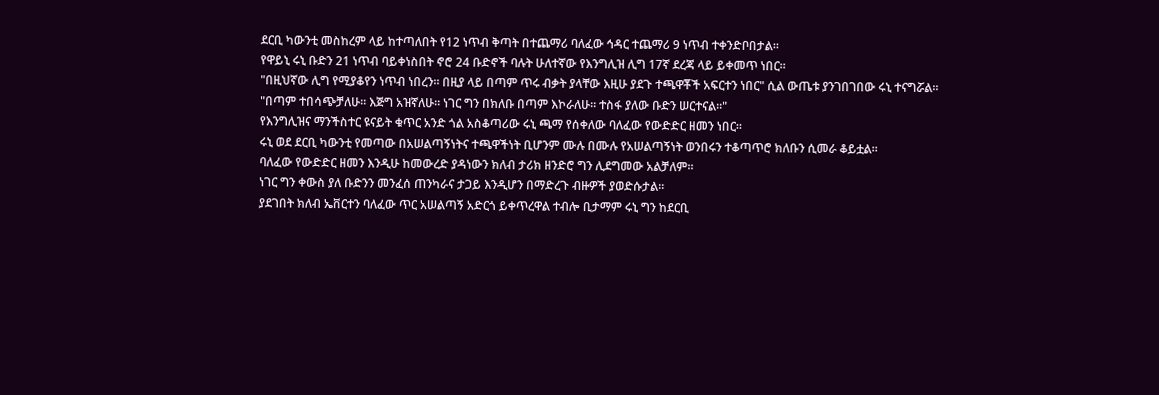ደርቢ ካውንቲ መስከረም ላይ ከተጣለበት የ12 ነጥብ ቅጣት በተጨማሪ ባለፈው ኅዳር ተጨማሪ 9 ነጥብ ተቀንድቦበታል።
የዋይኒ ሩኒ ቡድን 21 ነጥብ ባይቀነስበት ኖሮ 24 ቡድኖች ባሉት ሁለተኛው የእንግሊዝ ሊግ 17ኛ ደረጃ ላይ ይቀመጥ ነበር።
"በዚህኛው ሊግ የሚያቆየን ነጥብ ነበረን። በዚያ ላይ በጣም ጥሩ ብቃት ያላቸው እዚሁ ያደጉ ተጫዋቾች አፍርተን ነበር" ሲል ውጤቱ ያንገበገበው ሩኒ ተናግሯል።
"በጣም ተበሳጭቻለሁ። እጅግ አዝኛለሁ። ነገር ግን በክለቡ በጣም እኮራለሁ። ተስፋ ያለው ቡድን ሠርተናል።"
የእንግሊዝና ማንችስተር ዩናይት ቁጥር አንድ ጎል አስቆጣሪው ሩኒ ጫማ የሰቀለው ባለፈው የውድድር ዘመን ነበር።
ሩኒ ወደ ደርቢ ካውንቲ የመጣው በአሠልጣኝነትና ተጫዋችነት ቢሆንም ሙሉ በሙሉ የአሠልጣኝነት ወንበሩን ተቆጣጥሮ ክለቡን ሲመራ ቆይቷል።
ባለፈው የውድድር ዘመን እንዲሁ ከመውረድ ያዳነውን ክለብ ታሪክ ዘንድሮ ግን ሊደግመው አልቻለም።
ነገር ግን ቀውስ ያለ ቡድንን መንፈሰ ጠንካራና ታጋይ እንዲሆን በማድረጉ ብዙዎች ያወድሱታል።
ያደገበት ክለብ ኤቨርተን ባለፈው ጥር አሠልጣኝ አድርጎ ይቀጥረዋል ተብሎ ቢታማም ሩኒ ግን ከደርቢ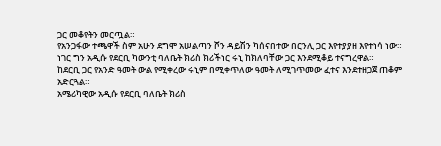ጋር መቆየትን መርጧል።
የአንጋፋው ተጫዋች ስም አሁን ደግሞ አሠልጣን ሾን ዳይሽን ካሰናበተው በርንሊ ጋር እየተያያዘ እየተነሳ ነው።
ነገር ግን አዲሱ የደርቢ ካውንቲ ባለቤት ክሪስ ክሪችነር ሩኒ ከክለባቸው ጋር እንደሚቆይ ተናግረዋል።
ከደርቢ ጋር የአንድ ዓመት ውል የሚቀረው ሩኒም በሚቀጥለው ዓመት ለሚገጥመው ፈተና እንደተዘጋጀ ጠቆም አድርጓል።
አሜሪካዊው አዲሱ የደርቢ ባለቤት ክሪስ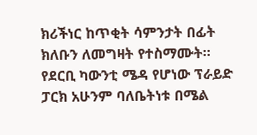ክሪችነር ከጥቂት ሳምንታት በፊት ክለቡን ለመግዛት የተስማሙት።
የደርቢ ካውንቲ ሜዳ የሆነው ፕራይድ ፓርክ አሁንም ባለቤትነቱ በሜል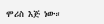ሞሪስ እጅ ነው።